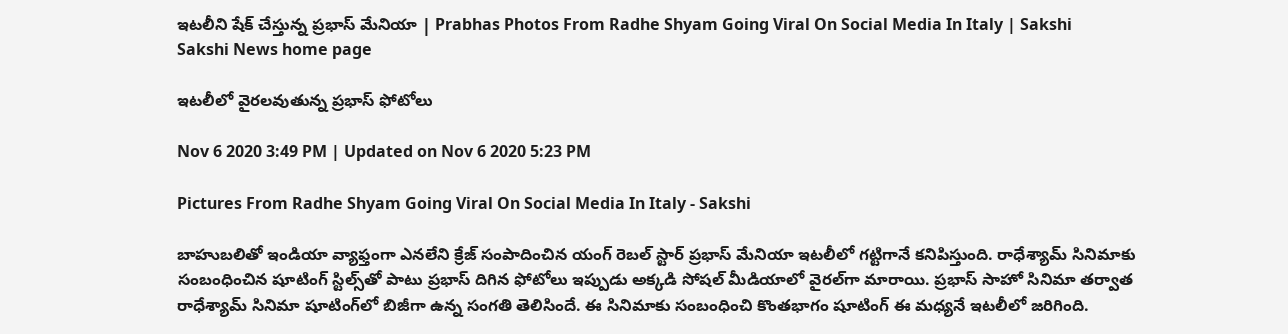ఇటలీని షేక్‌ చేస్తున్న ప్రభాస్‌ మేనియా | Prabhas Photos From Radhe Shyam Going Viral On Social Media In Italy | Sakshi
Sakshi News home page

ఇటలీలో వైరలవుతున్న ప్రభాస్‌ ఫోటోలు

Nov 6 2020 3:49 PM | Updated on Nov 6 2020 5:23 PM

Pictures From Radhe Shyam Going Viral On Social Media In Italy - Sakshi

బాహుబలితో ఇండియా వ్యాఫ్తంగా ఎనలేని క్రేజ్‌ సంపాదించిన యంగ్‌ రెబల్‌ స్టార్‌ ప్రభాస్‌ మేనియా ఇటలీలో గట్టిగానే కనిపిస్తుంది. రాధేశ్యామ్ సినిమాకు సంబంధించిన షూటింగ్‌ స్టిల్స్‌తో పాటు ప్రభాస్‌ దిగిన ఫోటోలు ఇప్పుడు అక్కడి సోషల్‌ మీడియాలో వైరల్‌గా మారాయి. ప్రభాస్‌ సాహో సినిమా తర్వాత రాధేశ్యామ్‌ సినిమా షూటింగ్‌లో బిజీగా ఉన్న సంగతి తెలిసిందే. ఈ సినిమాకు సంబంధించి కొంతభాగం షూటింగ్‌ ఈ మధ్యనే ఇటలీలో జరిగింది.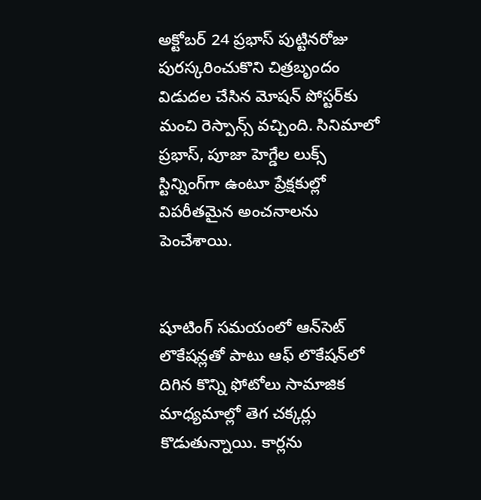అక్టోబర్‌ 24 ప్రభాస్‌ పుట్టినరోజు పురస్కరించుకొని చిత్రబృందం విడుదల చేసిన మోషన్‌ పోస్టర్‌కు మంచి రెస్పాన్స్‌ వచ్చింది. సినిమాలో ప్రభాస్‌, పూజా హెగ్డేల లుక్స్‌ స్టిన్నింగ్‌గా ఉంటూ ప్రేక్షకుల్లో విపరీతమైన అంచనాలను పెంచేశాయి.


షూటింగ్‌ సమయంలో ఆన్‌సెట్‌ లొకేషన్లతో పాటు ఆఫ్‌ లొకేషన్‌లో దిగిన కొన్ని ఫోటోలు సామాజిక మాధ్యమాల్లో తెగ చక్కర్లు కొడుతున్నాయి. కార్లను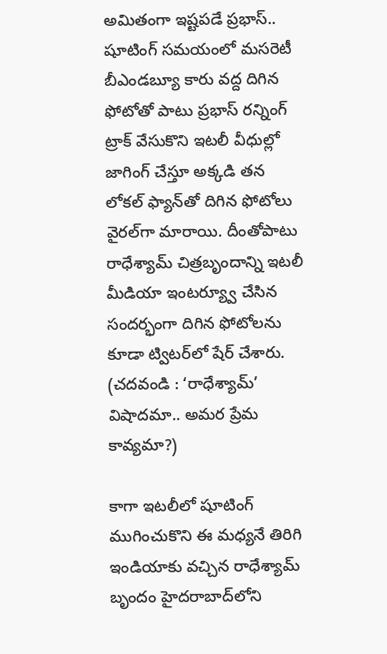అమితంగా ఇష్టపడే ప్రభాస్‌.. షూటింగ్‌ సమయంలో మసరెటీ బీఎండబ్యూ కారు వద్ద దిగిన ఫోటోతో పాటు ప్రభాస్‌ రన్నింగ్‌ ట్రాక్‌ వేసుకొని ఇటలీ వీధుల్లో జాగింగ్‌ చేస్తూ అక్కడి తన లోకల్‌ ఫ్యాన్‌తో దిగిన ఫోటోలు వైరల్‌గా మారాయి. దీంతోపాటు రాధేశ్యామ్‌ చిత్రబృందాన్ని ఇటలీ మీడియా ఇంటర్య్వూ చేసిన సందర్భంగా దిగిన ఫోటోలను కూడా ట్విటర్‌లో షేర్‌ చేశారు. (చదవండి : ‘రాధేశ్యామ్‌’ విషాదమా.. అమర ప్రేమ కావ్యమా?)

కాగా ఇటలీలో షూటింగ్‌ ముగించుకొని ఈ మధ్యనే తిరిగి ఇండియాకు వచ్చిన రాధేశ్యామ్‌ బృందం హైదరాబాద్‌లోని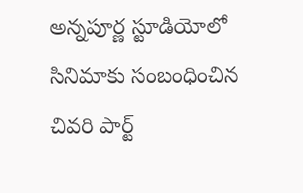అన్నపూర్ణ స్టూడియోలో సినిమాకు సంబంధించిన చివరి పార్ట్‌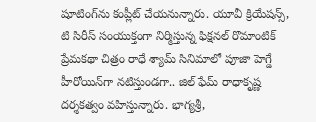షూటింగ్‌ను కంప్లీట్‌ చేయనున్నారు. యూవీ క్రియేషన్స్‌, టి సిరీస్‌ సంయుక్తంగా నిర్మిస్తున్న ఫిక్షనల్ రొమాంటిక్‌ ప్రేమకథా చిత్రం రాధే శ్యామ్‌ సినిమాలో పూజా హెగ్డే హీరోయిన్‌గా నటిస్తుండగా.. జిల్‌ ఫేమ్‌ రాధాకృష్ణ దర్శకత్వం వహిస్తున్నారు. భాగ్యశ్రీ,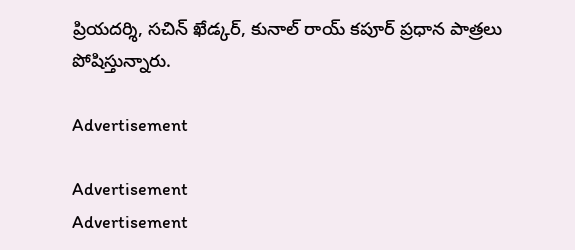ప్రియదర్శి, సచిన్‌ ఖేడ్కర్‌, కునాల్‌ రాయ్‌ కపూర్‌ ప్రధాన పాత్రలు పోషిస్తున్నారు.

Advertisement

Advertisement
Advertisement